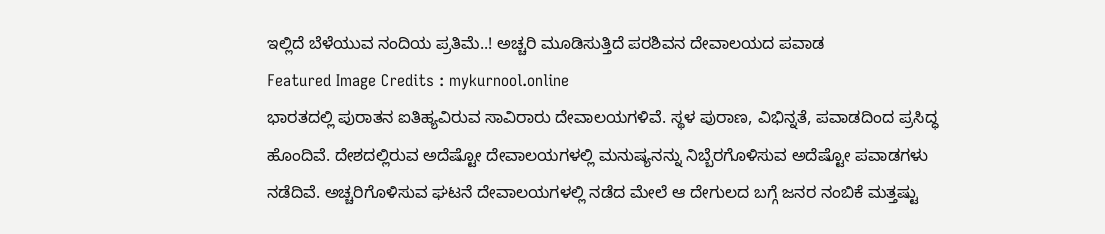ಇಲ್ಲಿದೆ ಬೆಳೆಯುವ ನಂದಿಯ ಪ್ರತಿಮೆ..! ಅಚ್ಚರಿ ಮೂಡಿಸುತ್ತಿದೆ ಪರಶಿವನ ದೇವಾಲಯದ ಪವಾಡ
Featured Image Credits : mykurnool.online
ಭಾರತದಲ್ಲಿ ಪುರಾತನ ಐತಿಹ್ಯವಿರುವ ಸಾವಿರಾರು ದೇವಾಲಯಗಳಿವೆ. ಸ್ಥಳ ಪುರಾಣ, ವಿಭಿನ್ನತೆ, ಪವಾಡದಿಂದ ಪ್ರಸಿದ್ಧ ಹೊಂದಿವೆ. ದೇಶದಲ್ಲಿರುವ ಅದೆಷ್ಟೋ ದೇವಾಲಯಗಳಲ್ಲಿ ಮನುಷ್ಯನನ್ನು ನಿಬ್ಬೆರಗೊಳಿಸುವ ಅದೆಷ್ಟೋ ಪವಾಡಗಳು ನಡೆದಿವೆ. ಅಚ್ಚರಿಗೊಳಿಸುವ ಘಟನೆ ದೇವಾಲಯಗಳಲ್ಲಿ ನಡೆದ ಮೇಲೆ ಆ ದೇಗುಲದ ಬಗ್ಗೆ ಜನರ ನಂಬಿಕೆ ಮತ್ತಷ್ಟು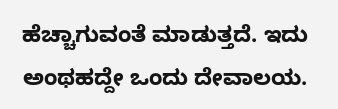ಹೆಚ್ಚಾಗುವಂತೆ ಮಾಡುತ್ತದೆ. ಇದು ಅಂಥಹದ್ದೇ ಒಂದು ದೇವಾಲಯ.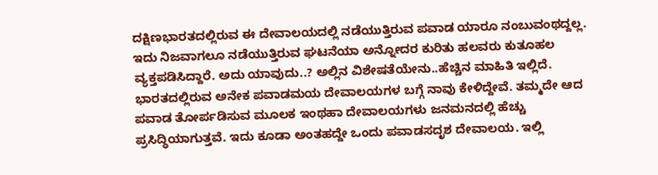ದಕ್ಷಿಣಭಾರತದಲ್ಲಿರುವ ಈ ದೇವಾಲಯದಲ್ಲಿ ನಡೆಯುತ್ತಿರುವ ಪವಾಡ ಯಾರೂ ನಂಬುವಂಥದ್ದಲ್ಲ. ಇದು ನಿಜವಾಗಲೂ ನಡೆಯುತ್ತಿರುವ ಘಟನೆಯಾ ಅನ್ನೋದರ ಕುರಿತು ಹಲವರು ಕುತೂಹಲ ವ್ಯಕ್ತಪಡಿಸಿದ್ದಾರೆ. ಅದು ಯಾವುದು..? ಅಲ್ಲಿನ ವಿಶೇಷತೆಯೇನು..ಹೆಚ್ಚಿನ ಮಾಹಿತಿ ಇಲ್ಲಿದೆ.
ಭಾರತದಲ್ಲಿರುವ ಅನೇಕ ಪವಾಡಮಯ ದೇವಾಲಯಗಳ ಬಗ್ಗೆ ನಾವು ಕೇಳಿದ್ದೇವೆ. ತಮ್ಮದೇ ಆದ ಪವಾಡ ತೋರ್ಪಡಿಸುವ ಮೂಲಕ ಇಂಥಹಾ ದೇವಾಲಯಗಳು ಜನಮನದಲ್ಲಿ ಹೆಚ್ಚು ಪ್ರಸಿದ್ಧಿಯಾಗುತ್ತವೆ. ಇದು ಕೂಡಾ ಅಂತಹದ್ದೇ ಒಂದು ಪವಾಡಸದೃಶ ದೇವಾಲಯ. ಇಲ್ಲಿ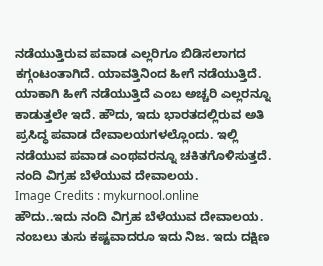ನಡೆಯುತ್ತಿರುವ ಪವಾಡ ಎಲ್ಲರಿಗೂ ಬಿಡಿಸಲಾಗದ ಕಗ್ಗಂಟಂತಾಗಿದೆ. ಯಾವತ್ತಿನಿಂದ ಹೀಗೆ ನಡೆಯುತ್ತಿದೆ. ಯಾಕಾಗಿ ಹೀಗೆ ನಡೆಯುತ್ತಿದೆ ಎಂಬ ಅಚ್ಚರಿ ಎಲ್ಲರನ್ನೂ ಕಾಡುತ್ತಲೇ ಇದೆ. ಹೌದು, ಇದು ಭಾರತದಲ್ಲಿರುವ ಅತಿ ಪ್ರಸಿದ್ಧ ಪವಾಡ ದೇವಾಲಯಗಳಲ್ಲೊಂದು. ಇಲ್ಲಿ ನಡೆಯುವ ಪವಾಡ ಎಂಥವರನ್ನೂ ಚಕಿತಗೊಳಿಸುತ್ತದೆ.
ನಂದಿ ವಿಗ್ರಹ ಬೆಳೆಯುವ ದೇವಾಲಯ.
Image Credits : mykurnool.online
ಹೌದು..ಇದು ನಂದಿ ವಿಗ್ರಹ ಬೆಳೆಯುವ ದೇವಾಲಯ. ನಂಬಲು ತುಸು ಕಷ್ಟವಾದರೂ ಇದು ನಿಜ. ಇದು ದಕ್ಷಿಣ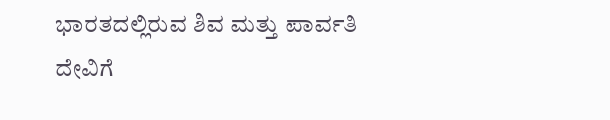ಭಾರತದಲ್ಲಿರುವ ಶಿವ ಮತ್ತು ಪಾರ್ವತಿ ದೇವಿಗೆ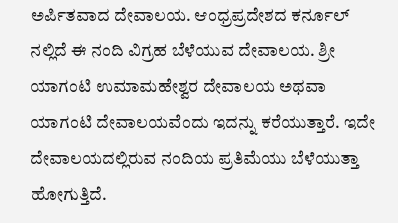ಅರ್ಪಿತವಾದ ದೇವಾಲಯ. ಆಂಧ್ರಪ್ರದೇಶದ ಕರ್ನೂಲ್ ನಲ್ಲಿದೆ ಈ ನಂದಿ ವಿಗ್ರಹ ಬೆಳೆಯುವ ದೇವಾಲಯ. ಶ್ರೀ ಯಾಗಂಟಿ ಉಮಾಮಹೇಶ್ವರ ದೇವಾಲಯ ಅಥವಾ ಯಾಗಂಟಿ ದೇವಾಲಯವೆಂದು ಇದನ್ನು ಕರೆಯುತ್ತಾರೆ. ಇದೇ ದೇವಾಲಯದಲ್ಲಿರುವ ನಂದಿಯ ಪ್ರತಿಮೆಯು ಬೆಳೆಯುತ್ತಾ ಹೋಗುತ್ತಿದೆ.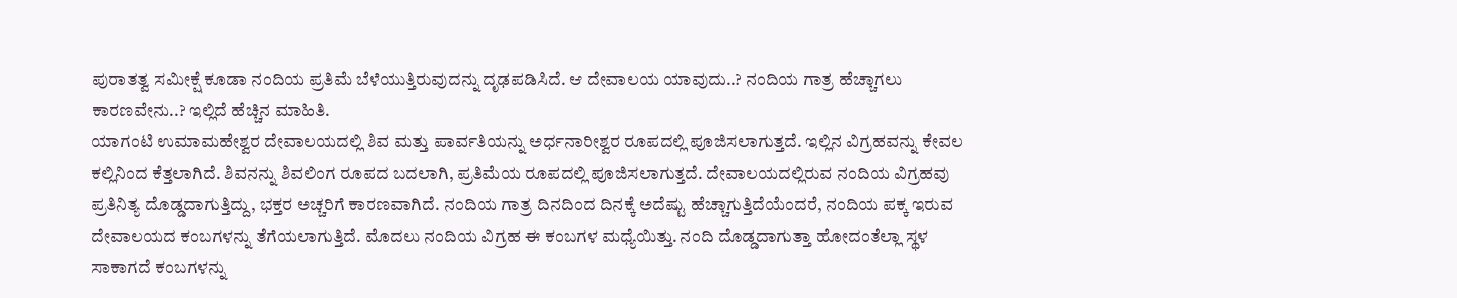ಪುರಾತತ್ವ ಸಮೀಕ್ಷೆ ಕೂಡಾ ನಂದಿಯ ಪ್ರತಿಮೆ ಬೆಳೆಯುತ್ತಿರುವುದನ್ನು ದೃಢಪಡಿಸಿದೆ. ಆ ದೇವಾಲಯ ಯಾವುದು..? ನಂದಿಯ ಗಾತ್ರ ಹೆಚ್ಚಾಗಲು ಕಾರಣವೇನು..? ಇಲ್ಲಿದೆ ಹೆಚ್ಚಿನ ಮಾಹಿತಿ.
ಯಾಗಂಟಿ ಉಮಾಮಹೇಶ್ವರ ದೇವಾಲಯದಲ್ಲಿ ಶಿವ ಮತ್ತು ಪಾರ್ವತಿಯನ್ನು ಅರ್ಧನಾರೀಶ್ವರ ರೂಪದಲ್ಲಿ ಪೂಜಿಸಲಾಗುತ್ತದೆ. ಇಲ್ಲಿನ ವಿಗ್ರಹವನ್ನು ಕೇವಲ ಕಲ್ಲಿನಿಂದ ಕೆತ್ತಲಾಗಿದೆ. ಶಿವನನ್ನು ಶಿವಲಿಂಗ ರೂಪದ ಬದಲಾಗಿ, ಪ್ರತಿಮೆಯ ರೂಪದಲ್ಲಿ ಪೂಜಿಸಲಾಗುತ್ತದೆ. ದೇವಾಲಯದಲ್ಲಿರುವ ನಂದಿಯ ವಿಗ್ರಹವು ಪ್ರತಿನಿತ್ಯ ದೊಡ್ಡದಾಗುತ್ತಿದ್ದು, ಭಕ್ತರ ಅಚ್ಚರಿಗೆ ಕಾರಣವಾಗಿದೆ. ನಂದಿಯ ಗಾತ್ರ ದಿನದಿಂದ ದಿನಕ್ಕೆ ಅದೆಷ್ಟು ಹೆಚ್ಚಾಗುತ್ತಿದೆಯೆಂದರೆ, ನಂದಿಯ ಪಕ್ಕ ಇರುವ ದೇವಾಲಯದ ಕಂಬಗಳನ್ನು ತೆಗೆಯಲಾಗುತ್ತಿದೆ. ಮೊದಲು ನಂದಿಯ ವಿಗ್ರಹ ಈ ಕಂಬಗಳ ಮಧ್ಯೆಯಿತ್ತು. ನಂದಿ ದೊಡ್ಡದಾಗುತ್ತಾ ಹೋದಂತೆಲ್ಲಾ ಸ್ಥಳ ಸಾಕಾಗದೆ ಕಂಬಗಳನ್ನು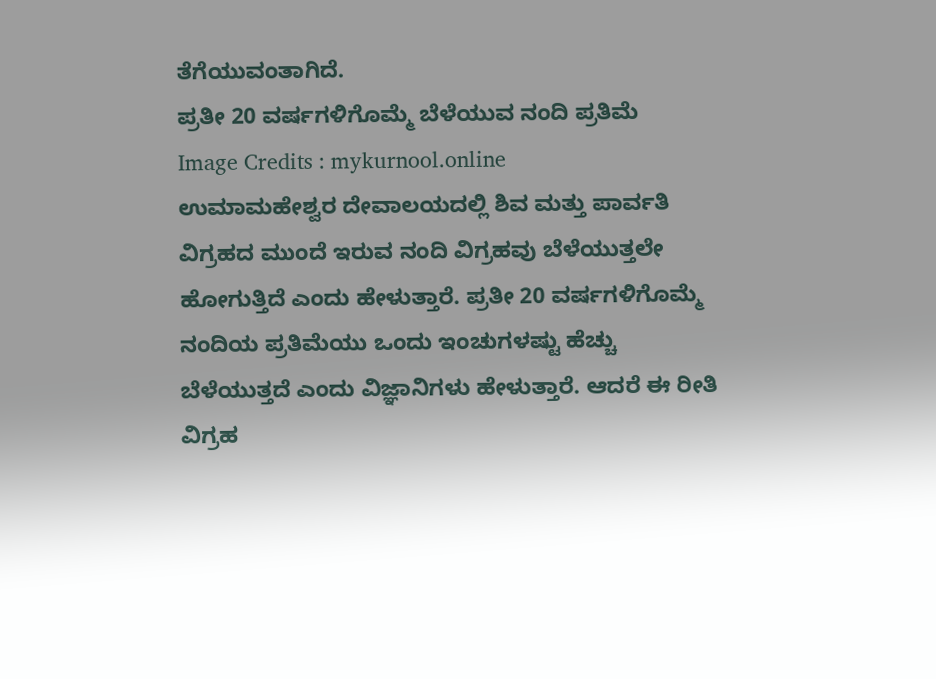ತೆಗೆಯುವಂತಾಗಿದೆ.
ಪ್ರತೀ 20 ವರ್ಷಗಳಿಗೊಮ್ಮೆ ಬೆಳೆಯುವ ನಂದಿ ಪ್ರತಿಮೆ
Image Credits : mykurnool.online
ಉಮಾಮಹೇಶ್ವರ ದೇವಾಲಯದಲ್ಲಿ ಶಿವ ಮತ್ತು ಪಾರ್ವತಿ ವಿಗ್ರಹದ ಮುಂದೆ ಇರುವ ನಂದಿ ವಿಗ್ರಹವು ಬೆಳೆಯುತ್ತಲೇ ಹೋಗುತ್ತಿದೆ ಎಂದು ಹೇಳುತ್ತಾರೆ. ಪ್ರತೀ 20 ವರ್ಷಗಳಿಗೊಮ್ಮೆ ನಂದಿಯ ಪ್ರತಿಮೆಯು ಒಂದು ಇಂಚುಗಳಷ್ಟು ಹೆಚ್ಚು ಬೆಳೆಯುತ್ತದೆ ಎಂದು ವಿಜ್ಞಾನಿಗಳು ಹೇಳುತ್ತಾರೆ. ಆದರೆ ಈ ರೀತಿ ವಿಗ್ರಹ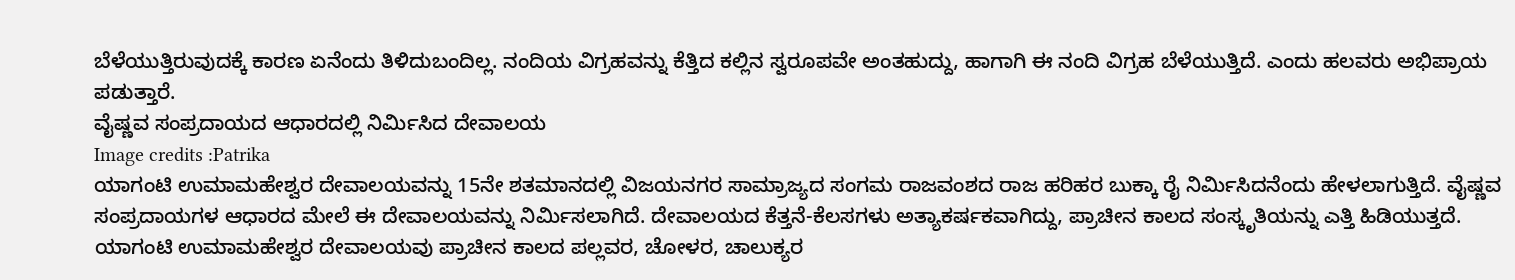ಬೆಳೆಯುತ್ತಿರುವುದಕ್ಕೆ ಕಾರಣ ಏನೆಂದು ತಿಳಿದುಬಂದಿಲ್ಲ. ನಂದಿಯ ವಿಗ್ರಹವನ್ನು ಕೆತ್ತಿದ ಕಲ್ಲಿನ ಸ್ವರೂಪವೇ ಅಂತಹುದ್ದು, ಹಾಗಾಗಿ ಈ ನಂದಿ ವಿಗ್ರಹ ಬೆಳೆಯುತ್ತಿದೆ. ಎಂದು ಹಲವರು ಅಭಿಪ್ರಾಯ ಪಡುತ್ತಾರೆ.
ವೈಷ್ಣವ ಸಂಪ್ರದಾಯದ ಆಧಾರದಲ್ಲಿ ನಿರ್ಮಿಸಿದ ದೇವಾಲಯ
Image credits :Patrika
ಯಾಗಂಟಿ ಉಮಾಮಹೇಶ್ವರ ದೇವಾಲಯವನ್ನು 15ನೇ ಶತಮಾನದಲ್ಲಿ ವಿಜಯನಗರ ಸಾಮ್ರಾಜ್ಯದ ಸಂಗಮ ರಾಜವಂಶದ ರಾಜ ಹರಿಹರ ಬುಕ್ಕಾ ರೈ ನಿರ್ಮಿಸಿದನೆಂದು ಹೇಳಲಾಗುತ್ತಿದೆ. ವೈಷ್ಣವ ಸಂಪ್ರದಾಯಗಳ ಆಧಾರದ ಮೇಲೆ ಈ ದೇವಾಲಯವನ್ನು ನಿರ್ಮಿಸಲಾಗಿದೆ. ದೇವಾಲಯದ ಕೆತ್ತನೆ-ಕೆಲಸಗಳು ಅತ್ಯಾಕರ್ಷಕವಾಗಿದ್ದು, ಪ್ರಾಚೀನ ಕಾಲದ ಸಂಸ್ಕೃತಿಯನ್ನು ಎತ್ತಿ ಹಿಡಿಯುತ್ತದೆ. ಯಾಗಂಟಿ ಉಮಾಮಹೇಶ್ವರ ದೇವಾಲಯವು ಪ್ರಾಚೀನ ಕಾಲದ ಪಲ್ಲವರ, ಚೋಳರ, ಚಾಲುಕ್ಯರ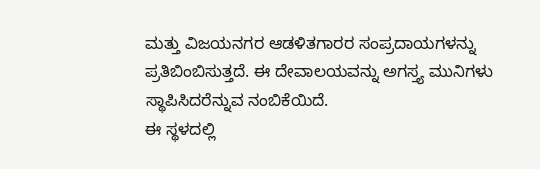ಮತ್ತು ವಿಜಯನಗರ ಆಡಳಿತಗಾರರ ಸಂಪ್ರದಾಯಗಳನ್ನು ಪ್ರತಿಬಿಂಬಿಸುತ್ತದೆ. ಈ ದೇವಾಲಯವನ್ನು ಅಗಸ್ತ್ಯ ಮುನಿಗಳು ಸ್ಥಾಪಿಸಿದರೆನ್ನುವ ನಂಬಿಕೆಯಿದೆ.
ಈ ಸ್ಥಳದಲ್ಲಿ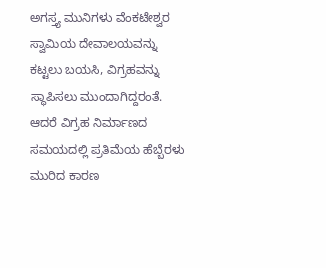ಅಗಸ್ತ್ಯ ಮುನಿಗಳು ವೆಂಕಟೇಶ್ವರ ಸ್ವಾಮಿಯ ದೇವಾಲಯವನ್ನು ಕಟ್ಟಲು ಬಯಸಿ, ವಿಗ್ರಹವನ್ನು ಸ್ಥಾಪಿಸಲು ಮುಂದಾಗಿದ್ದರಂತೆ. ಆದರೆ ವಿಗ್ರಹ ನಿರ್ಮಾಣದ ಸಮಯದಲ್ಲಿ ಪ್ರತಿಮೆಯ ಹೆಬ್ಬೆರಳು ಮುರಿದ ಕಾರಣ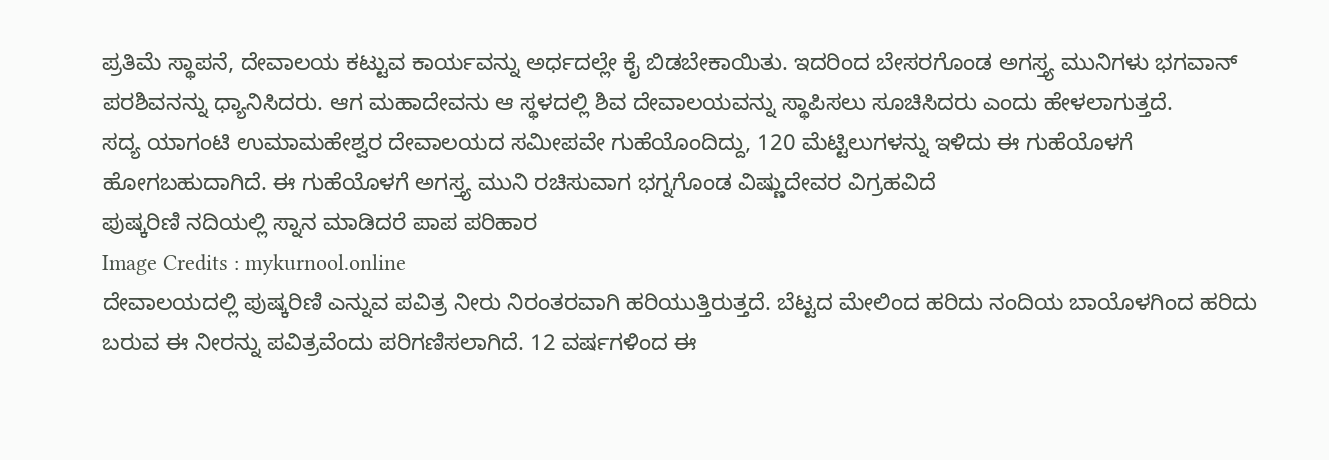ಪ್ರತಿಮೆ ಸ್ಥಾಪನೆ, ದೇವಾಲಯ ಕಟ್ಟುವ ಕಾರ್ಯವನ್ನು ಅರ್ಧದಲ್ಲೇ ಕೈ ಬಿಡಬೇಕಾಯಿತು. ಇದರಿಂದ ಬೇಸರಗೊಂಡ ಅಗಸ್ತ್ಯ ಮುನಿಗಳು ಭಗವಾನ್ ಪರಶಿವನನ್ನು ಧ್ಯಾನಿಸಿದರು. ಆಗ ಮಹಾದೇವನು ಆ ಸ್ಥಳದಲ್ಲಿ ಶಿವ ದೇವಾಲಯವನ್ನು ಸ್ಥಾಪಿಸಲು ಸೂಚಿಸಿದರು ಎಂದು ಹೇಳಲಾಗುತ್ತದೆ.
ಸದ್ಯ ಯಾಗಂಟಿ ಉಮಾಮಹೇಶ್ವರ ದೇವಾಲಯದ ಸಮೀಪವೇ ಗುಹೆಯೊಂದಿದ್ದು, 120 ಮೆಟ್ಟಿಲುಗಳನ್ನು ಇಳಿದು ಈ ಗುಹೆಯೊಳಗೆ ಹೋಗಬಹುದಾಗಿದೆ. ಈ ಗುಹೆಯೊಳಗೆ ಅಗಸ್ತ್ಯ ಮುನಿ ರಚಿಸುವಾಗ ಭಗ್ನಗೊಂಡ ವಿಷ್ಣುದೇವರ ವಿಗ್ರಹವಿದೆ
ಪುಷ್ಕರಿಣಿ ನದಿಯಲ್ಲಿ ಸ್ನಾನ ಮಾಡಿದರೆ ಪಾಪ ಪರಿಹಾರ
Image Credits : mykurnool.online
ದೇವಾಲಯದಲ್ಲಿ ಪುಷ್ಕರಿಣಿ ಎನ್ನುವ ಪವಿತ್ರ ನೀರು ನಿರಂತರವಾಗಿ ಹರಿಯುತ್ತಿರುತ್ತದೆ. ಬೆಟ್ಟದ ಮೇಲಿಂದ ಹರಿದು ನಂದಿಯ ಬಾಯೊಳಗಿಂದ ಹರಿದು ಬರುವ ಈ ನೀರನ್ನು ಪವಿತ್ರವೆಂದು ಪರಿಗಣಿಸಲಾಗಿದೆ. 12 ವರ್ಷಗಳಿಂದ ಈ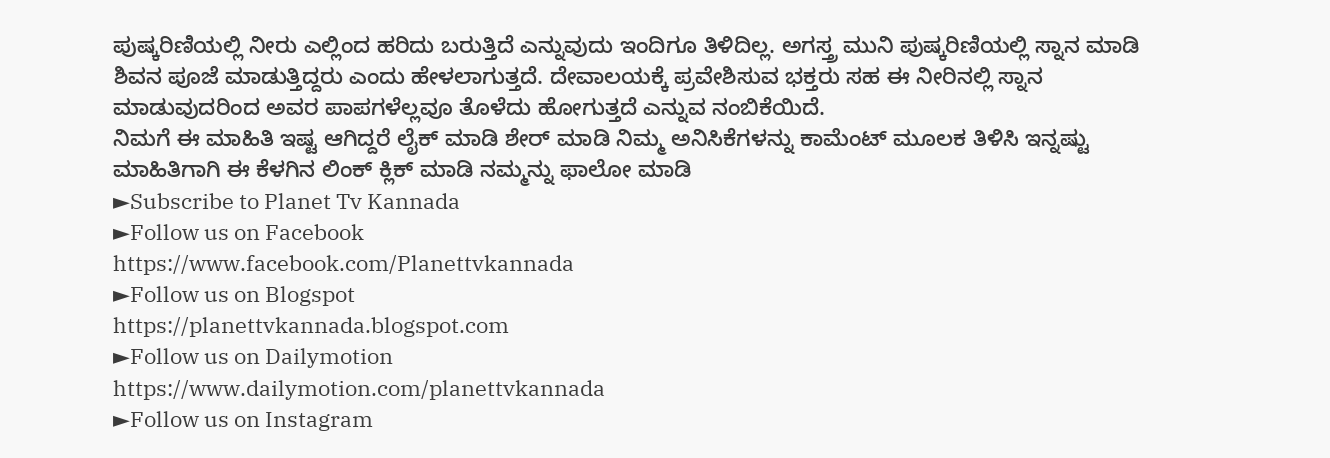ಪುಷ್ಕರಿಣಿಯಲ್ಲಿ ನೀರು ಎಲ್ಲಿಂದ ಹರಿದು ಬರುತ್ತಿದೆ ಎನ್ನುವುದು ಇಂದಿಗೂ ತಿಳಿದಿಲ್ಲ. ಅಗಸ್ತ್ರ ಮುನಿ ಪುಷ್ಕರಿಣಿಯಲ್ಲಿ ಸ್ನಾನ ಮಾಡಿ ಶಿವನ ಪೂಜೆ ಮಾಡುತ್ತಿದ್ದರು ಎಂದು ಹೇಳಲಾಗುತ್ತದೆ. ದೇವಾಲಯಕ್ಕೆ ಪ್ರವೇಶಿಸುವ ಭಕ್ತರು ಸಹ ಈ ನೀರಿನಲ್ಲಿ ಸ್ನಾನ ಮಾಡುವುದರಿಂದ ಅವರ ಪಾಪಗಳೆಲ್ಲವೂ ತೊಳೆದು ಹೋಗುತ್ತದೆ ಎನ್ನುವ ನಂಬಿಕೆಯಿದೆ.
ನಿಮಗೆ ಈ ಮಾಹಿತಿ ಇಷ್ಟ ಆಗಿದ್ದರೆ ಲೈಕ್ ಮಾಡಿ ಶೇರ್ ಮಾಡಿ ನಿಮ್ಮ ಅನಿಸಿಕೆಗಳನ್ನು ಕಾಮೆಂಟ್ ಮೂಲಕ ತಿಳಿಸಿ ಇನ್ನಷ್ಟು ಮಾಹಿತಿಗಾಗಿ ಈ ಕೆಳಗಿನ ಲಿಂಕ್ ಕ್ಲಿಕ್ ಮಾಡಿ ನಮ್ಮನ್ನು ಫಾಲೋ ಮಾಡಿ
►Subscribe to Planet Tv Kannada
►Follow us on Facebook
https://www.facebook.com/Planettvkannada
►Follow us on Blogspot
https://planettvkannada.blogspot.com
►Follow us on Dailymotion
https://www.dailymotion.com/planettvkannada
►Follow us on Instagram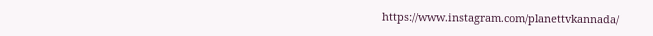https://www.instagram.com/planettvkannada/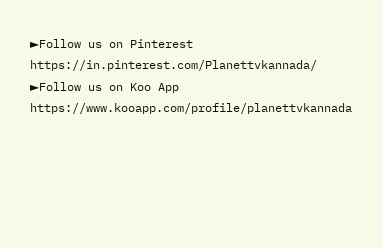►Follow us on Pinterest
https://in.pinterest.com/Planettvkannada/
►Follow us on Koo App
https://www.kooapp.com/profile/planettvkannada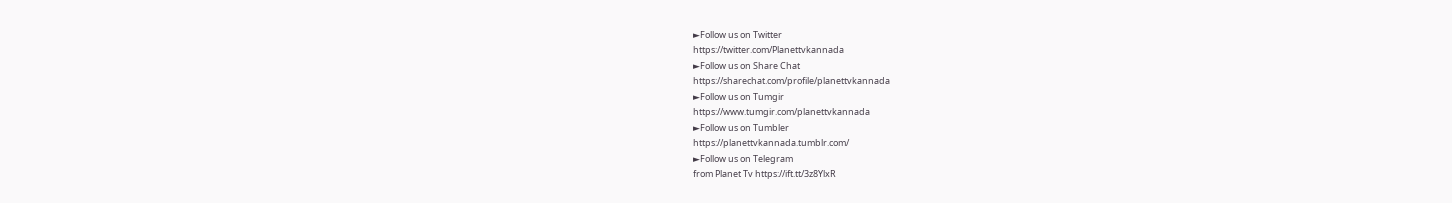►Follow us on Twitter
https://twitter.com/Planettvkannada
►Follow us on Share Chat
https://sharechat.com/profile/planettvkannada
►Follow us on Tumgir
https://www.tumgir.com/planettvkannada
►Follow us on Tumbler
https://planettvkannada.tumblr.com/
►Follow us on Telegram
from Planet Tv https://ift.tt/3z8YlxR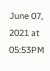June 07, 2021 at 05:53PM